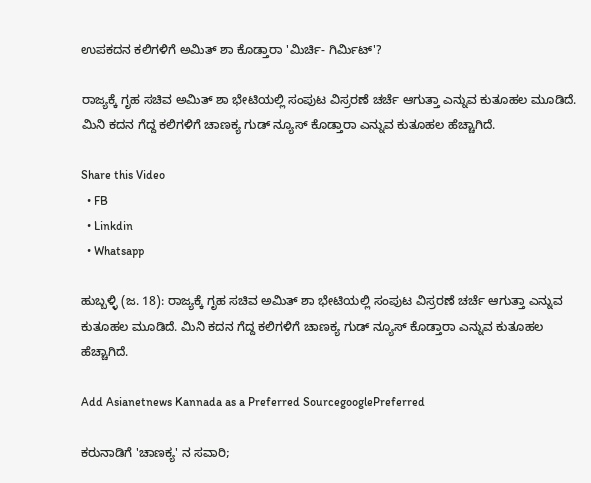ಉಪಕದನ ಕಲಿಗಳಿಗೆ ಅಮಿತ್‌ ಶಾ ಕೊಡ್ತಾರಾ 'ಮಿರ್ಚಿ- ಗಿರ್ಮಿಟ್'?

ರಾಜ್ಯಕ್ಕೆ ಗೃಹ ಸಚಿವ ಅಮಿತ್ ಶಾ ಭೇಟಿಯಲ್ಲಿ ಸಂಪುಟ ವಿಸ್ರರಣೆ ಚರ್ಚೆ ಆಗುತ್ತಾ ಎನ್ನುವ ಕುತೂಹಲ ಮೂಡಿದೆ. ಮಿನಿ ಕದನ ಗೆದ್ದ ಕಲಿಗಳಿಗೆ ಚಾಣಕ್ಯ ಗುಡ್‌ ನ್ಯೂಸ್ ಕೊಡ್ತಾರಾ ಎನ್ನುವ ಕುತೂಹಲ ಹೆಚ್ಚಾಗಿದೆ.

Share this Video
  • FB
  • Linkdin
  • Whatsapp

ಹುಬ್ಬಳ್ಳಿ (ಜ. 18): ರಾಜ್ಯಕ್ಕೆ ಗೃಹ ಸಚಿವ ಅಮಿತ್ ಶಾ ಭೇಟಿಯಲ್ಲಿ ಸಂಪುಟ ವಿಸ್ರರಣೆ ಚರ್ಚೆ ಆಗುತ್ತಾ ಎನ್ನುವ ಕುತೂಹಲ ಮೂಡಿದೆ. ಮಿನಿ ಕದನ ಗೆದ್ದ ಕಲಿಗಳಿಗೆ ಚಾಣಕ್ಯ ಗುಡ್‌ ನ್ಯೂಸ್ ಕೊಡ್ತಾರಾ ಎನ್ನುವ ಕುತೂಹಲ ಹೆಚ್ಚಾಗಿದೆ.

Add Asianetnews Kannada as a Preferred SourcegooglePreferred

ಕರುನಾಡಿಗೆ 'ಚಾಣಕ್ಯ' ನ ಸವಾರಿ;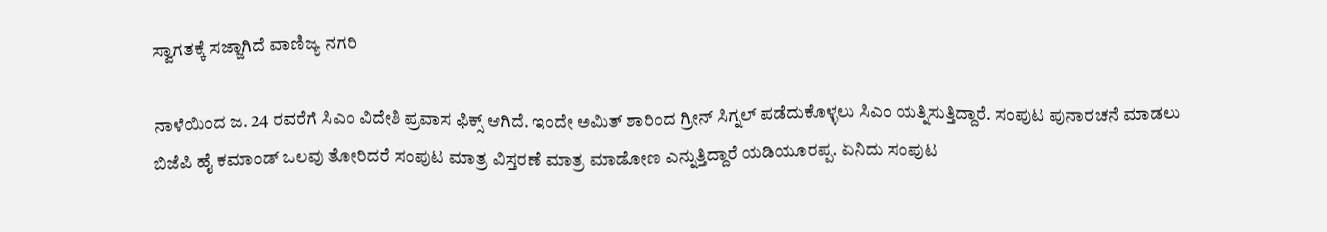ಸ್ವಾಗತಕ್ಕೆ ಸಜ್ಜಾಗಿದೆ ವಾಣಿಜ್ಯ ನಗರಿ

ನಾಳೆಯಿಂದ ಜ. 24 ರವರೆಗೆ ಸಿಎಂ ವಿದೇಶಿ ಪ್ರವಾಸ ಫಿಕ್ಸ್ ಆಗಿದೆ. ಇಂದೇ ಅಮಿತ್ ಶಾರಿಂದ ಗ್ರೀನ್ ಸಿಗ್ನಲ್ ಪಡೆದುಕೊಳ್ಳಲು ಸಿಎಂ ಯತ್ನಿಸುತ್ತಿದ್ದಾರೆ. ಸಂಪುಟ ಪುನಾರಚನೆ ಮಾಡಲು ಬಿಜೆಪಿ ಹೈ ಕಮಾಂಡ್ ಒಲವು ತೋರಿದರೆ ಸಂಪುಟ ಮಾತ್ರ ವಿಸ್ತರಣೆ ಮಾತ್ರ ಮಾಡೋಣ ಎನ್ನುತ್ತಿದ್ದಾರೆ ಯಡಿಯೂರಪ್ಪ. ಏನಿದು ಸಂಪುಟ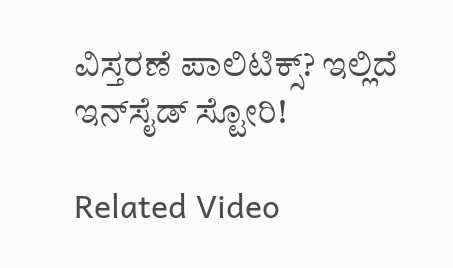ವಿಸ್ತರಣೆ ಪಾಲಿಟಿಕ್ಸ್? ಇಲ್ಲಿದೆ ಇನ್‌ಸೈಡ್ ಸ್ಟೋರಿ!

Related Video